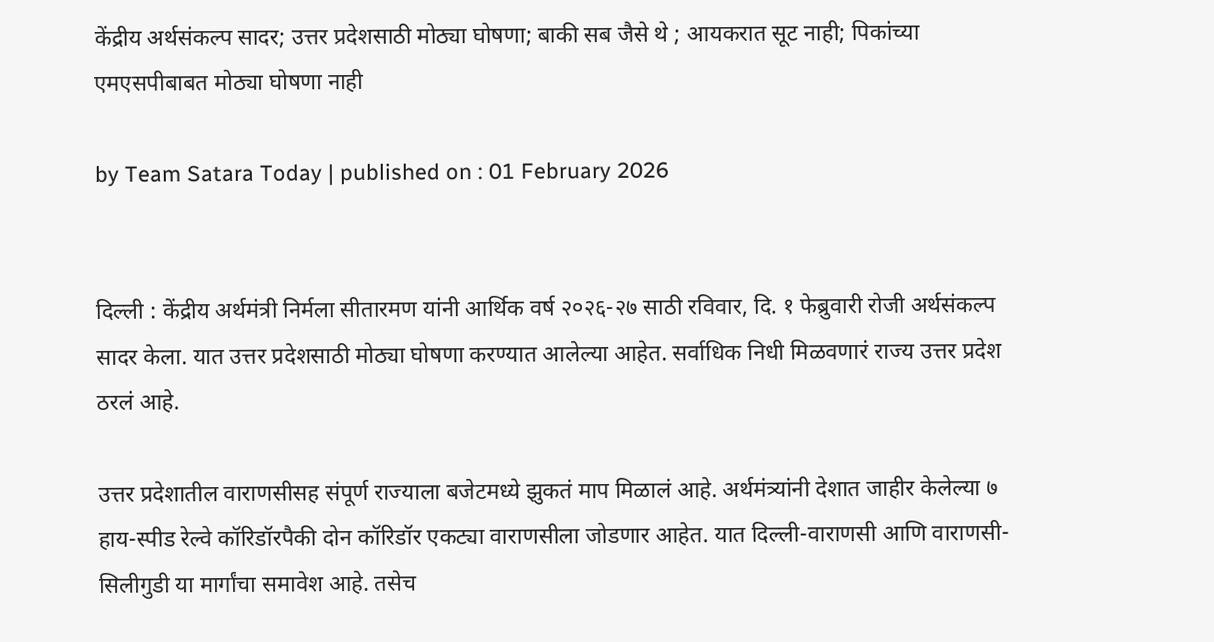केंद्रीय अर्थसंकल्प सादर; उत्तर प्रदेशसाठी मोठ्या घोषणा; बाकी सब जैसे थे ; आयकरात सूट नाही; पिकांच्या एमएसपीबाबत मोठ्या घोषणा नाही

by Team Satara Today | published on : 01 February 2026


दिल्ली : केंद्रीय अर्थमंत्री निर्मला सीतारमण यांनी आर्थिक वर्ष २०२६-२७ साठी रविवार, दि. १ फेब्रुवारी रोजी अर्थसंकल्प सादर केला. यात उत्तर प्रदेशसाठी मोठ्या घोषणा करण्यात आलेल्या आहेत. सर्वाधिक निधी मिळवणारं राज्य उत्तर प्रदेश ठरलं आहे.

उत्तर प्रदेशातील वाराणसीसह संपूर्ण राज्याला बजेटमध्ये झुकतं माप मिळालं आहे. अर्थमंत्र्यांनी देशात जाहीर केलेल्या ७ हाय-स्पीड रेल्वे कॉरिडॉरपैकी दोन कॉरिडॉर एकट्या वाराणसीला जोडणार आहेत. यात दिल्ली-वाराणसी आणि वाराणसी-सिलीगुडी या मार्गांचा समावेश आहे. तसेच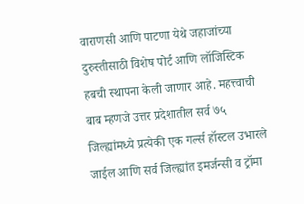वाराणसी आणि पाटणा येथे जहाजांच्या दुरुस्तीसाठी विशेष पोर्ट आणि लॉजिस्टिक हबची स्थापना केली जाणार आहे. महत्त्वाची बाब म्हणजे उत्तर प्रदेशातील सर्व ७५ जिल्ह्यांमध्ये प्रत्येकी एक गर्ल्स हॉस्टल उभारले जाईल आणि सर्व जिल्ह्यांत इमर्जन्सी व ट्रॉमा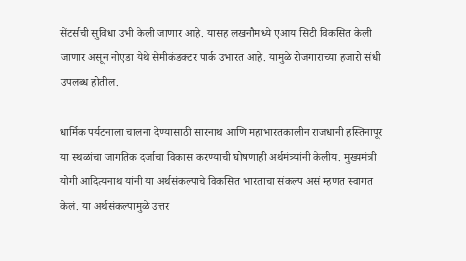सेंटर्सची सुविधा उभी केली जाणार आहे. यासह लखनौमध्ये एआय सिटी विकसित केली जाणार असून नोएडा येथे सेमीकंडक्टर पार्क उभारत आहे. यामुळे रोजगाराच्या हजारो संधी उपलब्ध होतील.

धार्मिक पर्यटनाला चालना देण्यासाठी सारनाथ आणि महाभारतकालीन राजधानी हस्तिनापूर या स्थळांचा जागतिक दर्जाचा विकास करण्याची घोषणाही अर्थमंत्र्यांनी केलीय. मुख्यमंत्री योगी आदित्यनाथ यांनी या अर्थसंकल्पाचे विकसित भारताचा संकल्प असं म्हणत स्वागत केलं. या अर्थसंकल्पामुळे उत्तर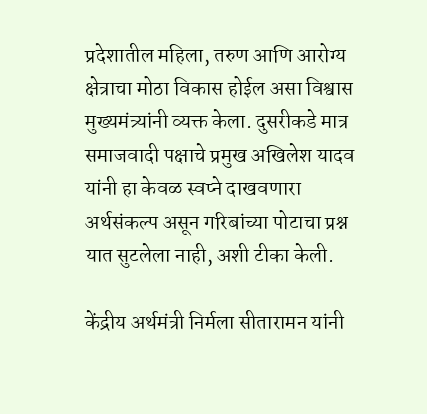प्रदेशातील महिला, तरुण आणि आरोग्य क्षेत्राचा मोठा विकास होईल असा विश्वास मुख्यमंत्र्यांनी व्यक्त केला. दुसरीकडे मात्र समाजवादी पक्षाचे प्रमुख अखिलेश यादव यांनी हा केवळ स्वप्ने दाखवणारा अर्थसंकल्प असून गरिबांच्या पोटाचा प्रश्न यात सुटलेला नाही, अशी टीका केली.

केंद्रीय अर्थमंत्री निर्मला सीतारामन यांनी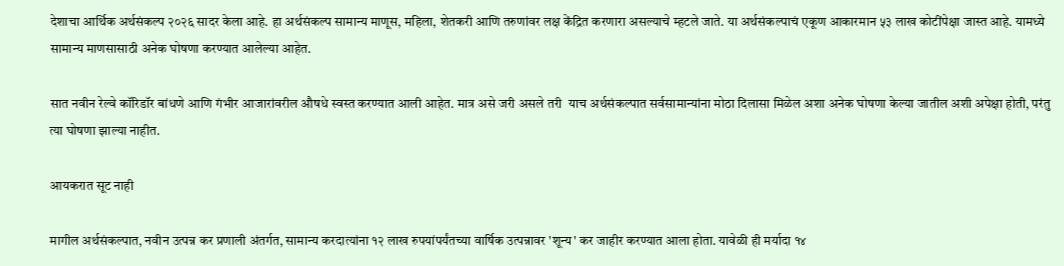देशाचा आर्थिक अर्थसंकल्प २०२६ सादर केला आहे. हा अर्थसंकल्प सामान्य माणूस, महिला, शेतकरी आणि तरुणांवर लक्ष केंद्रित करणारा असल्याचे म्हटले जाते. या अर्थसंकल्पाचं एकूण आकारमान ५३ लाख कोटींपेक्षा जास्त आहे. यामध्ये सामान्य माणसासाठी अनेक घोषणा करण्यात आलेल्या आहेत.

सात नवीन रेल्वे कॉरिडॉर बांधणे आणि गंभीर आजारांवरील औषधे स्वस्त करण्यात आली आहेत. मात्र असे जरी असले तरी  याच अर्थसंकल्पात सर्वसामान्यांना मोठा दिलासा मिळेल अशा अनेक घोषणा केल्या जातील अशी अपेक्षा होती, परंतु त्या घोषणा झाल्या नाहीत.

आयकरात सूट नाही

मागील अर्थसंकल्पात, नवीन उत्पन्न कर प्रणाली अंतर्गत, सामान्य करदात्यांना १२ लाख रुपयांपर्यंतच्या वार्षिक उत्पन्नावर 'शून्य' कर जाहीर करण्यात आला होता. यावेळी ही मर्यादा १४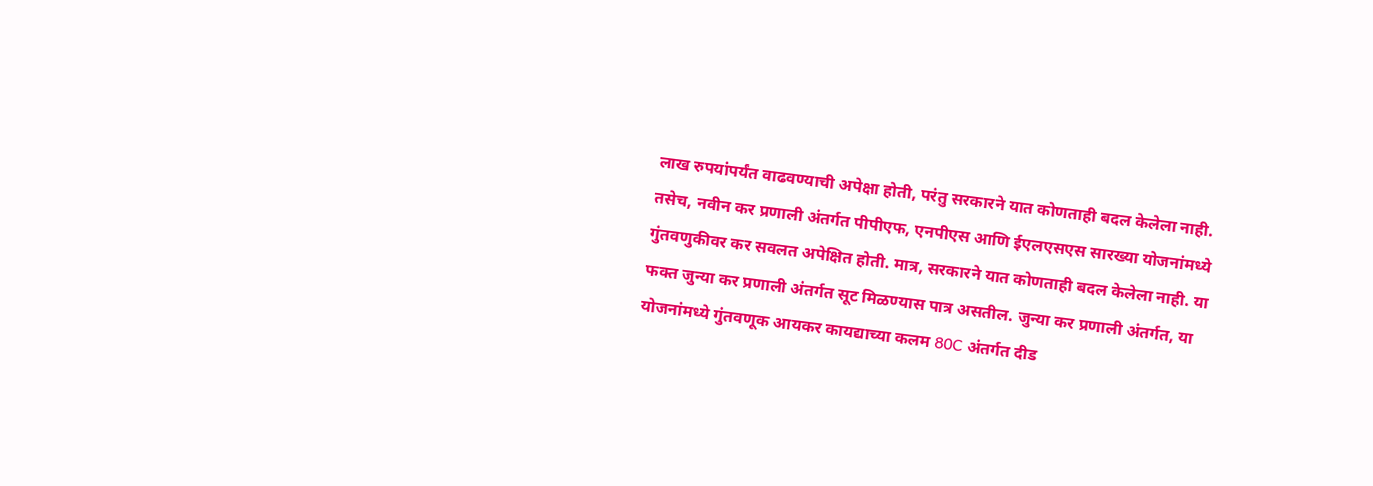लाख रुपयांपर्यंत वाढवण्याची अपेक्षा होती, परंतु सरकारने यात कोणताही बदल केलेला नाही. तसेच, नवीन कर प्रणाली अंतर्गत पीपीएफ, एनपीएस आणि ईएलएसएस सारख्या योजनांमध्ये गुंतवणुकीवर कर सवलत अपेक्षित होती. मात्र, सरकारने यात कोणताही बदल केलेला नाही. या फक्त जुन्या कर प्रणाली अंतर्गत सूट मिळण्यास पात्र असतील. जुन्या कर प्रणाली अंतर्गत, या योजनांमध्ये गुंतवणूक आयकर कायद्याच्या कलम 80C अंतर्गत दीड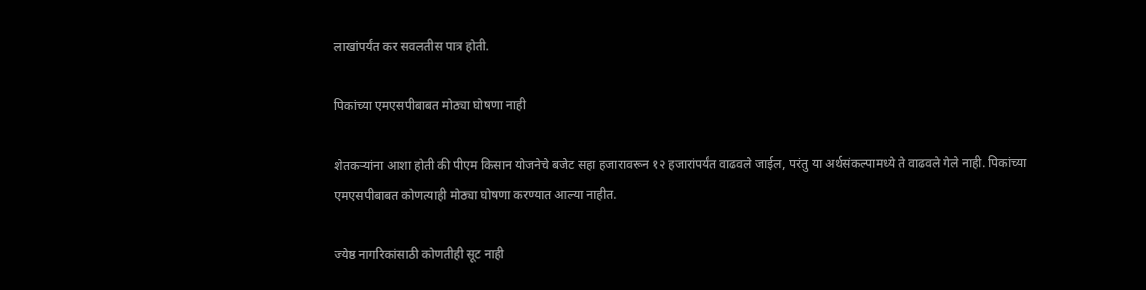लाखांपर्यंत कर सवलतीस पात्र होती.

पिकांच्या एमएसपीबाबत मोठ्या घोषणा नाही

शेतकऱ्यांना आशा होती की पीएम किसान योजनेचे बजेट सहा हजारावरून १२ हजारांपर्यंत वाढवले जाईल, परंतु या अर्थसंकल्पामध्ये ते वाढवले गेले नाही. पिकांच्या एमएसपीबाबत कोणत्याही मोठ्या घोषणा करण्यात आल्या नाहीत.

ज्येष्ठ नागरिकांसाठी कोणतीही सूट नाही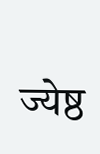ज्येष्ठ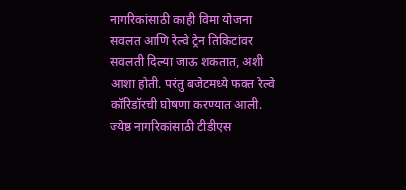नागरिकांसाठी काही विमा योजना सवलत आणि रेल्वे ट्रेन तिकिटांवर सवलती दिल्या जाऊ शकतात, अशी आशा होती. परंतु बजेटमध्ये फक्त रेल्वे कॉरिडॉरची घोषणा करण्यात आली. ज्येष्ठ नागरिकांसाठी टीडीएस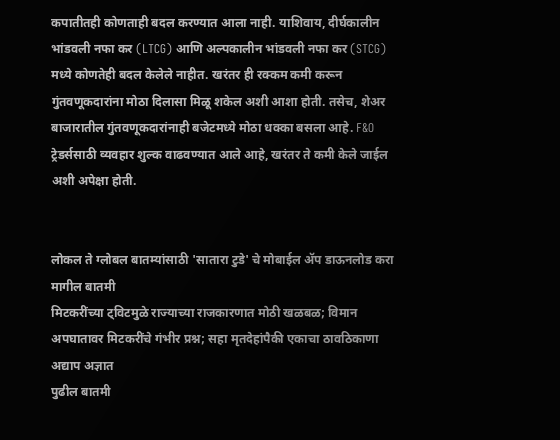कपातीतही कोणताही बदल करण्यात आला नाही. याशिवाय, दीर्घकालीन भांडवली नफा कर (LTCG) आणि अल्पकालीन भांडवली नफा कर (STCG) मध्ये कोणतेही बदल केलेले नाहीत. खरंतर ही रक्कम कमी करून गुंतवणूकदारांना मोठा दिलासा मिळू शकेल अशी आशा होती. तसेच, शेअर बाजारातील गुंतवणूकदारांनाही बजेटमध्ये मोठा धक्का बसला आहे. F&O ट्रेडर्ससाठी व्यवहार शुल्क वाढवण्यात आले आहे, खरंतर ते कमी केले जाईल अशी अपेक्षा होती.


लोकल ते ग्लोबल बातम्यांसाठी 'सातारा टुडे' चे मोबाईल ॲप डाऊनलोड करा
मागील बातमी
मिटकरींच्या ट्विटमुळे राज्याच्या राजकारणात मोठी खळबळ; विमान अपघातावर मिटकरींचे गंभीर प्रश्न; सहा मृतदेहांपैकी एकाचा ठावठिकाणा अद्याप अज्ञात
पुढील बातमी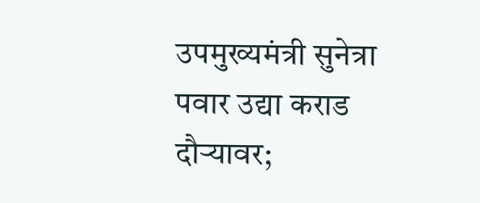उपमुख्यमंत्री सुनेत्रा पवार उद्या कराड दौऱ्यावर;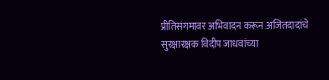प्रीतिसंगमावर अभिवादन करून अजितदादांचे सुरक्षारक्षक विदीप जाधवांच्या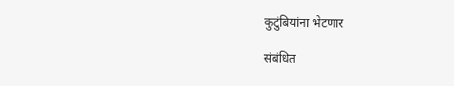कुटुंबियांना भेटणार

संबंधित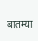बातम्या